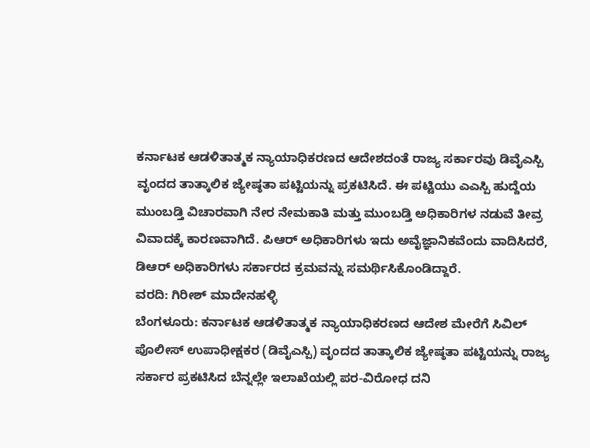ಕರ್ನಾಟಕ ಆಡಳಿತಾತ್ಮಕ ನ್ಯಾಯಾಧಿಕರಣದ ಆದೇಶದಂತೆ ರಾಜ್ಯ ಸರ್ಕಾರವು ಡಿವೈಎಸ್ಪಿ ವೃಂದದ ತಾತ್ಕಾಲಿಕ ಜ್ಯೇಷ್ಠತಾ ಪಟ್ಟಿಯನ್ನು ಪ್ರಕಟಿಸಿದೆ. ಈ ಪಟ್ಟಿಯು ಎಎಸ್ಪಿ ಹುದ್ದೆಯ ಮುಂಬಡ್ತಿ ವಿಚಾರವಾಗಿ ನೇರ ನೇಮಕಾತಿ ಮತ್ತು ಮುಂಬಡ್ತಿ ಅಧಿಕಾರಿಗಳ ನಡುವೆ ತೀವ್ರ ವಿವಾದಕ್ಕೆ ಕಾರಣವಾಗಿದೆ. ಪಿಆರ್ ಅಧಿಕಾರಿಗಳು ಇದು ಅವೈಜ್ಞಾನಿಕವೆಂದು ವಾದಿಸಿದರೆ, ಡಿಆರ್ ಅಧಿಕಾರಿಗಳು ಸರ್ಕಾರದ ಕ್ರಮವನ್ನು ಸಮರ್ಥಿಸಿಕೊಂಡಿದ್ದಾರೆ.
ವರದಿ: ಗಿರೀಶ್ ಮಾದೇನಹಳ್ಳಿ
ಬೆಂಗಳೂರು: ಕರ್ನಾಟಕ ಆಡಳಿತಾತ್ಮಕ ನ್ಯಾಯಾಧಿಕರಣದ ಆದೇಶ ಮೇರೆಗೆ ಸಿವಿಲ್ ಪೊಲೀಸ್ ಉಪಾಧೀಕ್ಷಕರ (ಡಿವೈಎಸ್ಪಿ) ವೃಂದದ ತಾತ್ಕಾಲಿಕ ಜ್ಯೇಷ್ಠತಾ ಪಟ್ಟಿಯನ್ನು ರಾಜ್ಯ ಸರ್ಕಾರ ಪ್ರಕಟಿಸಿದ ಬೆನ್ನಲ್ಲೇ ಇಲಾಖೆಯಲ್ಲಿ ಪರ-ವಿರೋಧ ದನಿ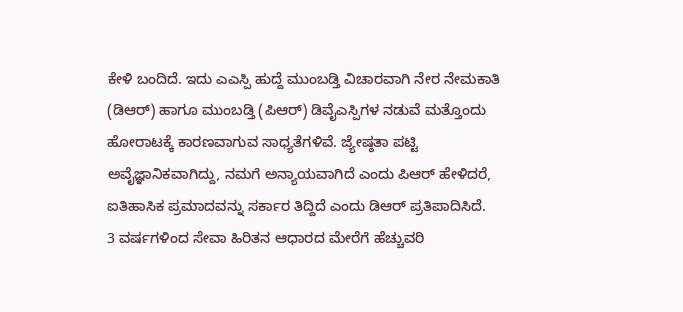ಕೇಳಿ ಬಂದಿದೆ. ಇದು ಎಎಸ್ಪಿ ಹುದ್ದೆ ಮುಂಬಡ್ತಿ ವಿಚಾರವಾಗಿ ನೇರ ನೇಮಕಾತಿ (ಡಿಆರ್) ಹಾಗೂ ಮುಂಬಡ್ತಿ (ಪಿಆರ್) ಡಿವೈಎಸ್ಪಿಗಳ ನಡುವೆ ಮತ್ತೊಂದು ಹೋರಾಟಕ್ಕೆ ಕಾರಣವಾಗುವ ಸಾಧ್ಯತೆಗಳಿವೆ. ಜ್ಯೇಷ್ಠತಾ ಪಟ್ಟಿ ಅವೈಜ್ಞಾನಿಕವಾಗಿದ್ದು, ನಮಗೆ ಅನ್ಯಾಯವಾಗಿದೆ ಎಂದು ಪಿಆರ್ ಹೇಳಿದರೆ, ಐತಿಹಾಸಿಕ ಪ್ರಮಾದವನ್ನು ಸರ್ಕಾರ ತಿದ್ದಿದೆ ಎಂದು ಡಿಆರ್ ಪ್ರತಿಪಾದಿಸಿದೆ.
3 ವರ್ಷಗಳಿಂದ ಸೇವಾ ಹಿರಿತನ ಆಧಾರದ ಮೇರೆಗೆ ಹೆಚ್ಚುವರಿ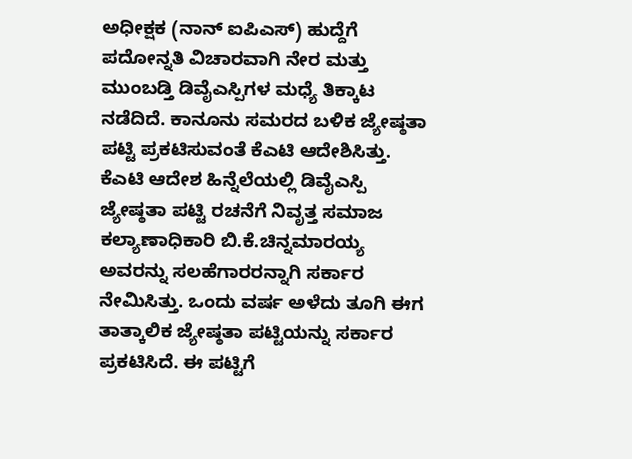ಅಧೀಕ್ಷಕ (ನಾನ್ ಐಪಿಎಸ್) ಹುದ್ದೆಗೆ ಪದೋನ್ನತಿ ವಿಚಾರವಾಗಿ ನೇರ ಮತ್ತು ಮುಂಬಡ್ತಿ ಡಿವೈಎಸ್ಪಿಗಳ ಮಧ್ಯೆ ತಿಕ್ಕಾಟ ನಡೆದಿದೆ. ಕಾನೂನು ಸಮರದ ಬಳಿಕ ಜ್ಯೇಷ್ಠತಾ ಪಟ್ಟಿ ಪ್ರಕಟಿಸುವಂತೆ ಕೆಎಟಿ ಆದೇಶಿಸಿತ್ತು. ಕೆಎಟಿ ಆದೇಶ ಹಿನ್ನೆಲೆಯಲ್ಲಿ ಡಿವೈಎಸ್ಪಿ ಜ್ಯೇಷ್ಠತಾ ಪಟ್ಟಿ ರಚನೆಗೆ ನಿವೃತ್ತ ಸಮಾಜ ಕಲ್ಯಾಣಾಧಿಕಾರಿ ಬಿ.ಕೆ.ಚಿನ್ನಮಾರಯ್ಯ ಅವರನ್ನು ಸಲಹೆಗಾರರನ್ನಾಗಿ ಸರ್ಕಾರ ನೇಮಿಸಿತ್ತು. ಒಂದು ವರ್ಷ ಅಳೆದು ತೂಗಿ ಈಗ ತಾತ್ಕಾಲಿಕ ಜ್ಯೇಷ್ಠತಾ ಪಟ್ಟಿಯನ್ನು ಸರ್ಕಾರ ಪ್ರಕಟಿಸಿದೆ. ಈ ಪಟ್ಟಿಗೆ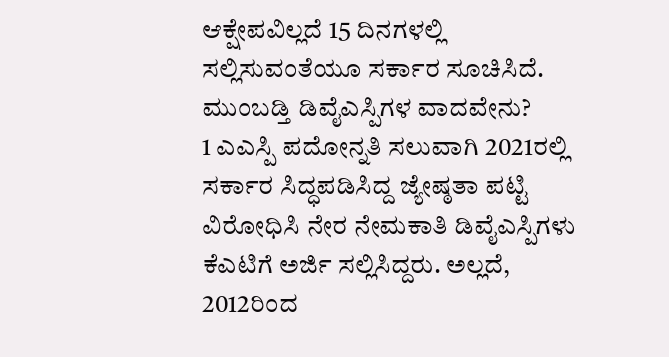ಆಕ್ಷೇಪವಿಲ್ಲದೆ 15 ದಿನಗಳಲ್ಲಿ ಸಲ್ಲಿಸುವಂತೆಯೂ ಸರ್ಕಾರ ಸೂಚಿಸಿದೆ.
ಮುಂಬಡ್ತಿ ಡಿವೈಎಸ್ಪಿಗಳ ವಾದವೇನು?
1 ಎಎಸ್ಪಿ ಪದೋನ್ನತಿ ಸಲುವಾಗಿ 2021ರಲ್ಲಿ ಸರ್ಕಾರ ಸಿದ್ಧಪಡಿಸಿದ್ದ ಜ್ಯೇಷ್ಠತಾ ಪಟ್ಟಿ ವಿರೋಧಿಸಿ ನೇರ ನೇಮಕಾತಿ ಡಿವೈಎಸ್ಪಿಗಳು ಕೆಎಟಿಗೆ ಅರ್ಜಿ ಸಲ್ಲಿಸಿದ್ದರು. ಅಲ್ಲದೆ, 2012ರಿಂದ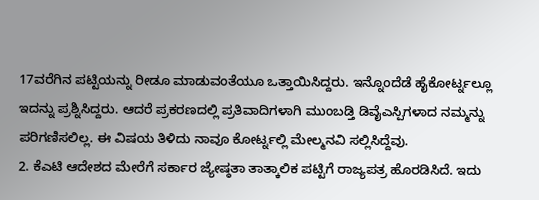17ವರೆಗಿನ ಪಟ್ಟಿಯನ್ನು ರೀಡೂ ಮಾಡುವಂತೆಯೂ ಒತ್ತಾಯಿಸಿದ್ದರು. ಇನ್ನೊಂದೆಡೆ ಹೈಕೋರ್ಟ್ನಲ್ಲೂ ಇದನ್ನು ಪ್ರಶ್ನಿಸಿದ್ದರು. ಆದರೆ ಪ್ರಕರಣದಲ್ಲಿ ಪ್ರತಿವಾದಿಗಳಾಗಿ ಮುಂಬಡ್ತಿ ಡಿವೈಎಸ್ಪಿಗಳಾದ ನಮ್ಮನ್ನು ಪರಿಗಣಿಸಲಿಲ್ಲ. ಈ ವಿಷಯ ತಿಳಿದು ನಾವೂ ಕೋರ್ಟ್ನಲ್ಲಿ ಮೇಲ್ಮನವಿ ಸಲ್ಲಿಸಿದ್ದೆವು.
2. ಕೆಎಟಿ ಆದೇಶದ ಮೇರೆಗೆ ಸರ್ಕಾರ ಜ್ಯೇಷ್ಠತಾ ತಾತ್ಕಾಲಿಕ ಪಟ್ಟಿಗೆ ರಾಜ್ಯಪತ್ರ ಹೊರಡಿಸಿದೆ. ಇದು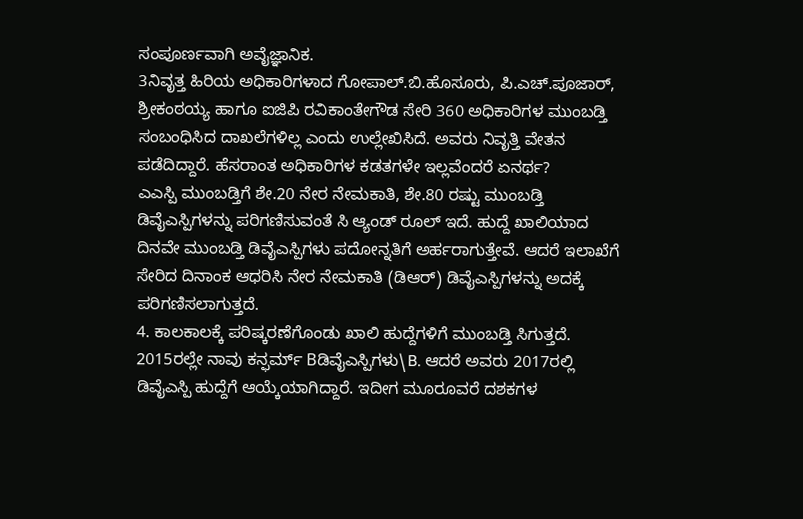ಸಂಪೂರ್ಣವಾಗಿ ಅವೈಜ್ಞಾನಿಕ.
3ನಿವೃತ್ತ ಹಿರಿಯ ಅಧಿಕಾರಿಗಳಾದ ಗೋಪಾಲ್.ಬಿ.ಹೊಸೂರು, ಪಿ.ಎಚ್.ಪೂಜಾರ್, ಶ್ರೀಕಂಠಯ್ಯ ಹಾಗೂ ಐಜಿಪಿ ರವಿಕಾಂತೇಗೌಡ ಸೇರಿ 360 ಅಧಿಕಾರಿಗಳ ಮುಂಬಡ್ತಿ ಸಂಬಂಧಿಸಿದ ದಾಖಲೆಗಳಿಲ್ಲ ಎಂದು ಉಲ್ಲೇಖಿಸಿದೆ. ಅವರು ನಿವೃತ್ತಿ ವೇತನ ಪಡೆದಿದ್ದಾರೆ. ಹೆಸರಾಂತ ಅಧಿಕಾರಿಗಳ ಕಡತಗಳೇ ಇಲ್ಲವೆಂದರೆ ಏನರ್ಥ?
ಎಎಸ್ಪಿ ಮುಂಬಡ್ತಿಗೆ ಶೇ.20 ನೇರ ನೇಮಕಾತಿ, ಶೇ.80 ರಷ್ಟು ಮುಂಬಡ್ತಿ ಡಿವೈಎಸ್ಪಿಗಳನ್ನು ಪರಿಗಣಿಸುವಂತೆ ಸಿ ಆ್ಯಂಡ್ ರೂಲ್ ಇದೆ. ಹುದ್ದೆ ಖಾಲಿಯಾದ ದಿನವೇ ಮುಂಬಡ್ತಿ ಡಿವೈಎಸ್ಪಿಗಳು ಪದೋನ್ನತಿಗೆ ಅರ್ಹರಾಗುತ್ತೇವೆ. ಆದರೆ ಇಲಾಖೆಗೆ ಸೇರಿದ ದಿನಾಂಕ ಆಧರಿಸಿ ನೇರ ನೇಮಕಾತಿ (ಡಿಆರ್) ಡಿವೈಎಸ್ಪಿಗಳನ್ನು ಅದಕ್ಕೆ ಪರಿಗಣಿಸಲಾಗುತ್ತದೆ.
4. ಕಾಲಕಾಲಕ್ಕೆ ಪರಿಷ್ಕರಣೆಗೊಂಡು ಖಾಲಿ ಹುದ್ದೆಗಳಿಗೆ ಮುಂಬಡ್ತಿ ಸಿಗುತ್ತದೆ. 2015ರಲ್ಲೇ ನಾವು ಕನ್ಫರ್ಮ್ Bಡಿವೈಎಸ್ಪಿಗಳು\B. ಆದರೆ ಅವರು 2017ರಲ್ಲಿ ಡಿವೈಎಸ್ಪಿ ಹುದ್ದೆಗೆ ಆಯ್ಕೆಯಾಗಿದ್ದಾರೆ. ಇದೀಗ ಮೂರೂವರೆ ದಶಕಗಳ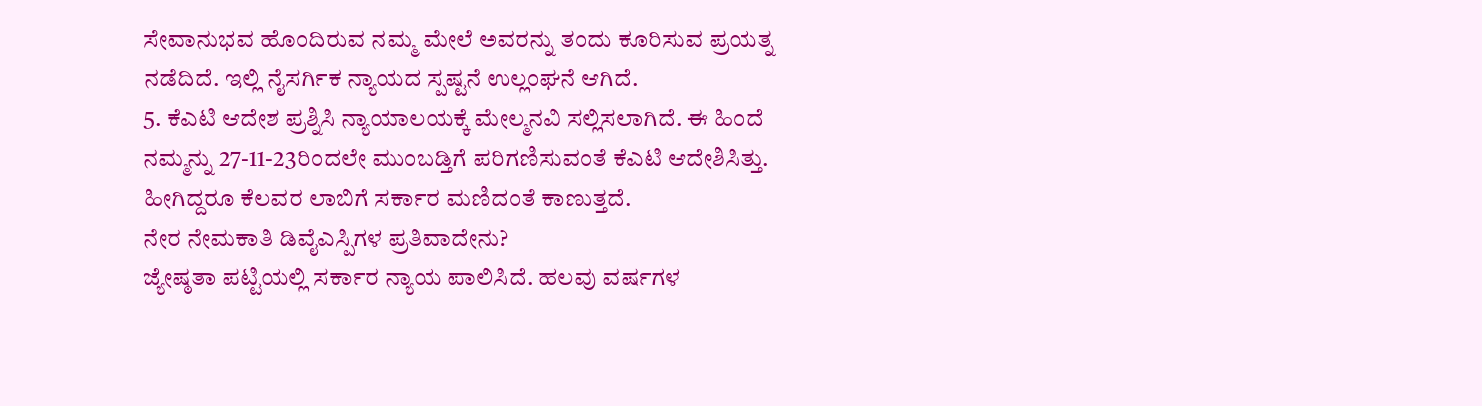ಸೇವಾನುಭವ ಹೊಂದಿರುವ ನಮ್ಮ ಮೇಲೆ ಅವರನ್ನು ತಂದು ಕೂರಿಸುವ ಪ್ರಯತ್ನ ನಡೆದಿದೆ. ಇಲ್ಲಿ ನೈಸರ್ಗಿಕ ನ್ಯಾಯದ ಸ್ಪಷ್ಟನೆ ಉಲ್ಲಂಘನೆ ಆಗಿದೆ.
5. ಕೆಎಟಿ ಆದೇಶ ಪ್ರಶ್ನಿಸಿ ನ್ಯಾಯಾಲಯಕ್ಕೆ ಮೇಲ್ಮನವಿ ಸಲ್ಲಿಸಲಾಗಿದೆ. ಈ ಹಿಂದೆ ನಮ್ಮನ್ನು 27-11-23ರಿಂದಲೇ ಮುಂಬಡ್ತಿಗೆ ಪರಿಗಣಿಸುವಂತೆ ಕೆಎಟಿ ಆದೇಶಿಸಿತ್ತು. ಹೀಗಿದ್ದರೂ ಕೆಲವರ ಲಾಬಿಗೆ ಸರ್ಕಾರ ಮಣಿದಂತೆ ಕಾಣುತ್ತದೆ.
ನೇರ ನೇಮಕಾತಿ ಡಿವೈಎಸ್ಪಿಗಳ ಪ್ರತಿವಾದೇನು?
ಜ್ಯೇಷ್ಠತಾ ಪಟ್ಟಿಯಲ್ಲಿ ಸರ್ಕಾರ ನ್ಯಾಯ ಪಾಲಿಸಿದೆ. ಹಲವು ವರ್ಷಗಳ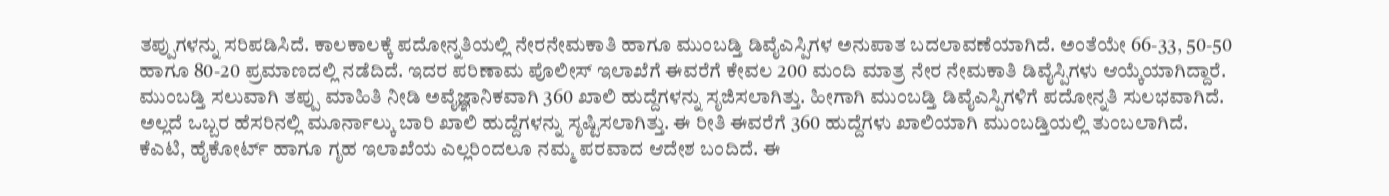ತಪ್ಪುಗಳನ್ನು ಸರಿಪಡಿಸಿದೆ. ಕಾಲಕಾಲಕ್ಕೆ ಪದೋನ್ನತಿಯಲ್ಲಿ ನೇರನೇಮಕಾತಿ ಹಾಗೂ ಮುಂಬಡ್ತಿ ಡಿವೈಎಸ್ಪಿಗಳ ಅನುಪಾತ ಬದಲಾವಣೆಯಾಗಿದೆ. ಅಂತೆಯೇ 66-33, 50-50 ಹಾಗೂ 80-20 ಪ್ರಮಾಣದಲ್ಲಿ ನಡೆದಿದೆ. ಇದರ ಪರಿಣಾಮ ಪೊಲೀಸ್ ಇಲಾಖೆಗೆ ಈವರೆಗೆ ಕೇವಲ 200 ಮಂದಿ ಮಾತ್ರ ನೇರ ನೇಮಕಾತಿ ಡಿವೈಸ್ಪಿಗಳು ಆಯ್ಕೆಯಾಗಿದ್ದಾರೆ.
ಮುಂಬಡ್ತಿ ಸಲುವಾಗಿ ತಪ್ಪು ಮಾಹಿತಿ ನೀಡಿ ಅವೈಜ್ಞಾನಿಕವಾಗಿ 360 ಖಾಲಿ ಹುದ್ದೆಗಳನ್ನು ಸೃಜಿಸಲಾಗಿತ್ತು. ಹೀಗಾಗಿ ಮುಂಬಡ್ತಿ ಡಿವೈಎಸ್ಪಿಗಳಿಗೆ ಪದೋನ್ನತಿ ಸುಲಭವಾಗಿದೆ. ಅಲ್ಲದೆ ಒಬ್ಬರ ಹೆಸರಿನಲ್ಲಿ ಮೂರ್ನಾಲ್ಕು ಬಾರಿ ಖಾಲಿ ಹುದ್ದೆಗಳನ್ನು ಸೃಷ್ಟಿಸಲಾಗಿತ್ತು. ಈ ರೀತಿ ಈವರೆಗೆ 360 ಹುದ್ದೆಗಳು ಖಾಲಿಯಾಗಿ ಮುಂಬಡ್ತಿಯಲ್ಲಿ ತುಂಬಲಾಗಿದೆ.
ಕೆಎಟಿ, ಹೈಕೋರ್ಟ್ ಹಾಗೂ ಗೃಹ ಇಲಾಖೆಯ ಎಲ್ಲರಿಂದಲೂ ನಮ್ಮ ಪರವಾದ ಆದೇಶ ಬಂದಿದೆ. ಈ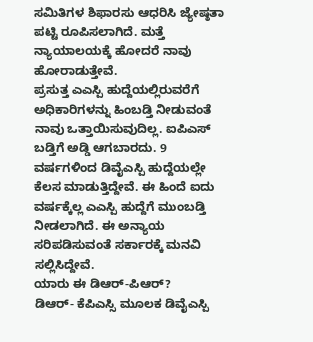ಸಮಿತಿಗಳ ಶಿಫಾರಸು ಆಧರಿಸಿ ಜ್ಯೇಷ್ಠತಾ ಪಟ್ಟಿ ರೂಪಿಸಲಾಗಿದೆ. ಮತ್ತೆ ನ್ಯಾಯಾಲಯಕ್ಕೆ ಹೋದರೆ ನಾವು ಹೋರಾಡುತ್ತೇವೆ.
ಪ್ರಸುತ್ತ ಎಎಸ್ಪಿ ಹುದ್ದೆಯಲ್ಲಿರುವರೆಗೆ ಅಧಿಕಾರಿಗಳನ್ನು ಹಿಂಬಡ್ತಿ ನೀಡುವಂತೆ ನಾವು ಒತ್ತಾಯಿಸುವುದಿಲ್ಲ. ಐಪಿಎಸ್ ಬಡ್ತಿಗೆ ಅಡ್ಡಿ ಆಗಬಾರದು. 9 ವರ್ಷಗಳಿಂದ ಡಿವೈಎಸ್ಪಿ ಹುದ್ದೆಯಲ್ಲೇ ಕೆಲಸ ಮಾಡುತ್ತಿದ್ದೇವೆ. ಈ ಹಿಂದೆ ಐದು ವರ್ಷಕ್ಕೆಲ್ಲ ಎಎಸ್ಪಿ ಹುದ್ದೆಗೆ ಮುಂಬಡ್ತಿ ನೀಡಲಾಗಿದೆ. ಈ ಅನ್ಯಾಯ ಸರಿಪಡಿಸುವಂತೆ ಸರ್ಕಾರಕ್ಕೆ ಮನವಿ ಸಲ್ಲಿಸಿದ್ದೇವೆ.
ಯಾರು ಈ ಡಿಆರ್-ಪಿಆರ್?
ಡಿಆರ್- ಕೆಪಿಎಸ್ಸಿ ಮೂಲಕ ಡಿವೈಎಸ್ಪಿ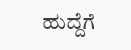ಹುದ್ದೆಗೆ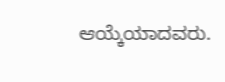ಆಯ್ಕೆಯಾದವರು.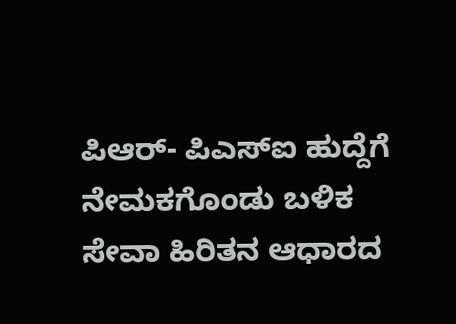ಪಿಆರ್- ಪಿಎಸ್ಐ ಹುದ್ದೆಗೆ ನೇಮಕಗೊಂಡು ಬಳಿಕ ಸೇವಾ ಹಿರಿತನ ಆಧಾರದ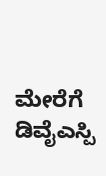ಮೇರೆಗೆ ಡಿವೈಎಸ್ಪಿ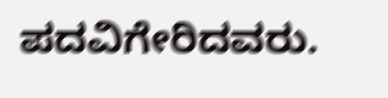ಪದವಿಗೇರಿದವರು.